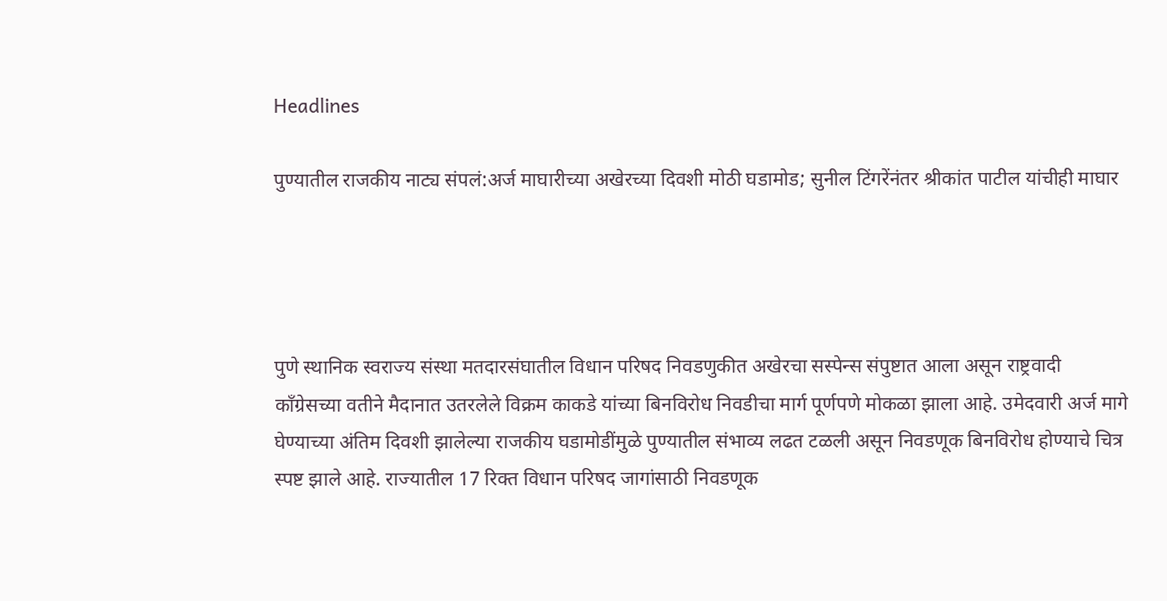Headlines

पुण्यातील राजकीय नाट्य संपलं:अर्ज माघारीच्या अखेरच्या दिवशी मोठी घडामोड; सुनील टिंगरेंनंतर श्रीकांत पाटील यांचीही माघार




पुणे स्थानिक स्वराज्य संस्था मतदारसंघातील विधान परिषद निवडणुकीत अखेरचा सस्पेन्स संपुष्टात आला असून राष्ट्रवादी काँग्रेसच्या वतीने मैदानात उतरलेले विक्रम काकडे यांच्या बिनविरोध निवडीचा मार्ग पूर्णपणे मोकळा झाला आहे. उमेदवारी अर्ज मागे घेण्याच्या अंतिम दिवशी झालेल्या राजकीय घडामोडींमुळे पुण्यातील संभाव्य लढत टळली असून निवडणूक बिनविरोध होण्याचे चित्र स्पष्ट झाले आहे. राज्यातील 17 रिक्त विधान परिषद जागांसाठी निवडणूक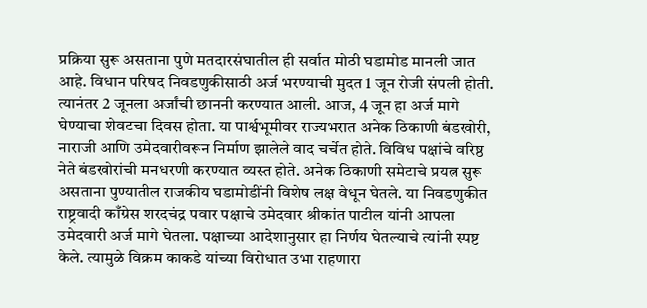प्रक्रिया सुरू असताना पुणे मतदारसंघातील ही सर्वात मोठी घडामोड मानली जात आहे. विधान परिषद निवडणुकीसाठी अर्ज भरण्याची मुदत 1 जून रोजी संपली होती. त्यानंतर 2 जूनला अर्जांची छाननी करण्यात आली. आज, 4 जून हा अर्ज मागे घेण्याचा शेवटचा दिवस होता. या पार्श्वभूमीवर राज्यभरात अनेक ठिकाणी बंडखोरी, नाराजी आणि उमेदवारीवरून निर्माण झालेले वाद चर्चेत होते. विविध पक्षांचे वरिष्ठ नेते बंडखोरांची मनधरणी करण्यात व्यस्त होते. अनेक ठिकाणी समेटाचे प्रयत्न सुरू असताना पुण्यातील राजकीय घडामोडींनी विशेष लक्ष वेधून घेतले. या निवडणुकीत राष्ट्रवादी काँग्रेस शरदचंद्र पवार पक्षाचे उमेदवार श्रीकांत पाटील यांनी आपला उमेदवारी अर्ज मागे घेतला. पक्षाच्या आदेशानुसार हा निर्णय घेतल्याचे त्यांनी स्पष्ट केले. त्यामुळे विक्रम काकडे यांच्या विरोधात उभा राहणारा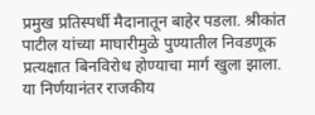प्रमुख प्रतिस्पर्धी मैदानातून बाहेर पडला. श्रीकांत पाटील यांच्या माघारीमुळे पुण्यातील निवडणूक प्रत्यक्षात बिनविरोध होण्याचा मार्ग खुला झाला. या निर्णयानंतर राजकीय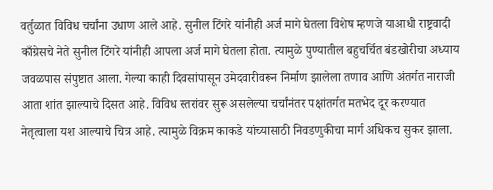वर्तुळात विविध चर्चांना उधाण आले आहे. सुनील टिंगरे यांनीही अर्ज मागे घेतला विशेष म्हणजे याआधी राष्ट्रवादी काँग्रेसचे नेते सुनील टिंगरे यांनीही आपला अर्ज मागे घेतला होता. त्यामुळे पुण्यातील बहुचर्चित बंडखोरीचा अध्याय जवळपास संपुष्टात आला. गेल्या काही दिवसांपासून उमेदवारीवरून निर्माण झालेला तणाव आणि अंतर्गत नाराजी आता शांत झाल्याचे दिसत आहे. विविध स्तरांवर सुरू असलेल्या चर्चांनंतर पक्षांतर्गत मतभेद दूर करण्यात नेतृत्वाला यश आल्याचे चित्र आहे. त्यामुळे विक्रम काकडे यांच्यासाठी निवडणुकीचा मार्ग अधिकच सुकर झाला.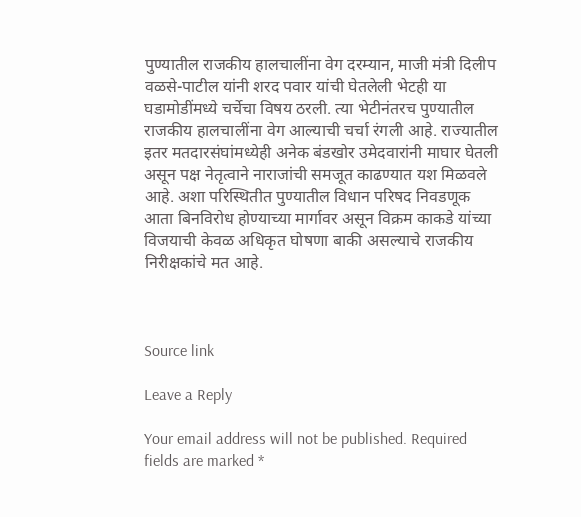पुण्यातील राजकीय हालचालींना वेग दरम्यान, माजी मंत्री दिलीप वळसे-पाटील यांनी शरद पवार यांची घेतलेली भेटही या घडामोडींमध्ये चर्चेचा विषय ठरली. त्या भेटीनंतरच पुण्यातील राजकीय हालचालींना वेग आल्याची चर्चा रंगली आहे. राज्यातील इतर मतदारसंघांमध्येही अनेक बंडखोर उमेदवारांनी माघार घेतली असून पक्ष नेतृत्वाने नाराजांची समजूत काढण्यात यश मिळवले आहे. अशा परिस्थितीत पुण्यातील विधान परिषद निवडणूक आता बिनविरोध होण्याच्या मार्गावर असून विक्रम काकडे यांच्या विजयाची केवळ अधिकृत घोषणा बाकी असल्याचे राजकीय निरीक्षकांचे मत आहे.



Source link

Leave a Reply

Your email address will not be published. Required fields are marked *